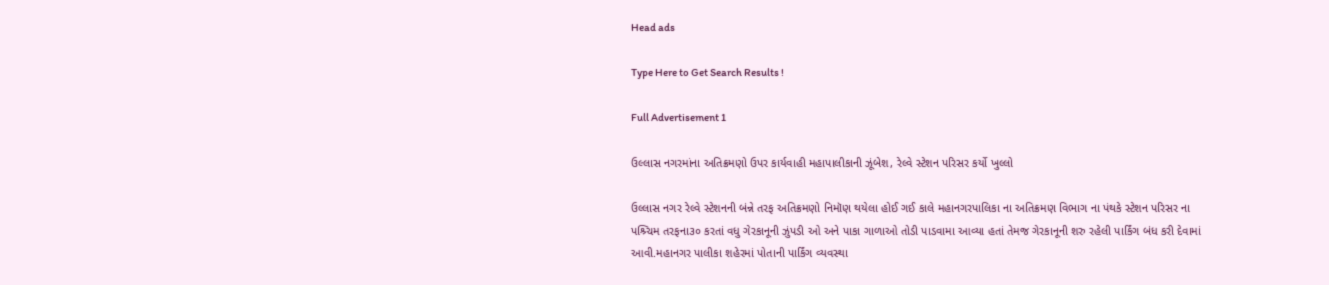Head ads

Type Here to Get Search Results !

Full Advertisement 1

ઉલ્લાસ નગરમાંના અતિક્રમણો ઉપર કાર્યવાહી મહાપાલીકાની ઝૂંબેશ, રેલ્વે સ્ટેશન પરિસર કર્યો ખુલ્લો

ઉલ્લાસ નગર રેલ્વે સ્ટેશનની બંન્ને તરફ અતિક્રમણો નિમૉણ થયેલા હોઈ ગઈ કાલે મહાનગરપાલિકા ના અતિક્રમણ વિભાગ ના પંથકે સ્ટેશન પરિસર ના પશ્ર્ચિમ તરફના૩૦ કરતાં વધુ ગેરકાનૂની ઝુંપડી ઓ અને પાકા ગાળાઓ તોડી પાડવામા આવ્યા હતાં તેમજ ગેરકાનૂની શરુ રહેલી પાર્કિંગ બંધ કરી દેવામાં આવી.મહાનગર પાલીકા શહેરમાં પોતાની પાર્કિંગ વ્યવસ્થા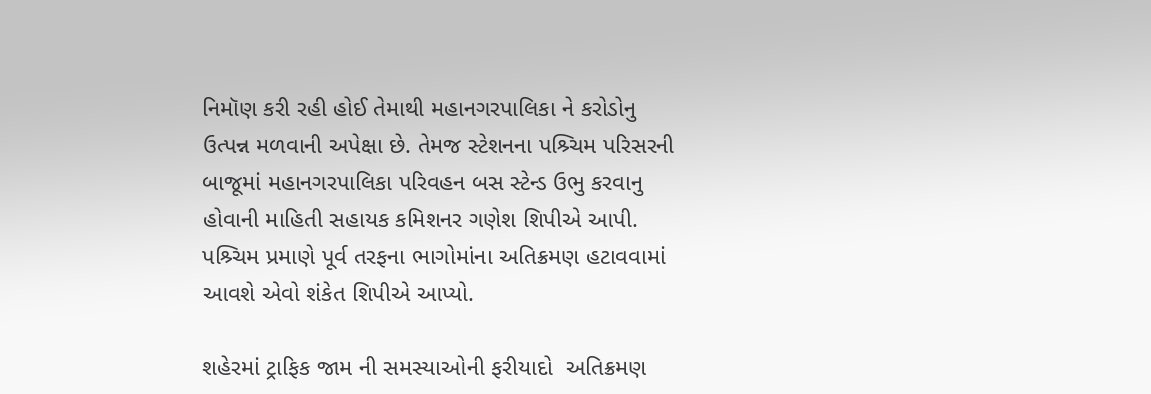નિમૉણ કરી રહી હોઈ તેમાથી મહાનગરપાલિકા ને કરોડોનુ ઉત્પન્ન મળવાની અપેક્ષા છે. તેમજ સ્ટેશનના પશ્ર્ચિમ પરિસરની બાજૂમાં મહાનગરપાલિકા પરિવહન બસ સ્ટેન્ડ ઉભુ કરવાનુ હોવાની માહિતી સહાયક કમિશનર ગણેશ શિપીએ આપી. પશ્ર્ચિમ પ્રમાણે પૂર્વ તરફના ભાગોમાંના અતિક્રમણ હટાવવામાં આવશે એવો શંકેત શિપીએ આપ્યો.

શહેરમાં ટ્રાફિક જામ ની સમસ્યાઓની ફરીયાદો  અતિક્રમણ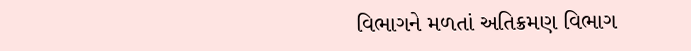વિભાગને મળતાં અતિક્રમણ વિભાગ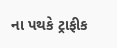ના પથકે ટ્રાફીક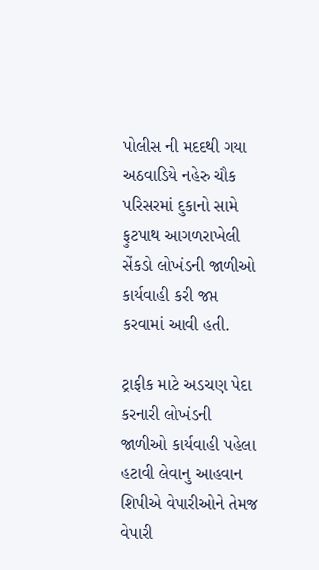પોલીસ ની મદદથી ગયા અઠવાડિયે નહેરુ ચૌક પરિસરમાં દુકાનો સામે ફુટપાથ આગળરાખેલી સેંકડો લોખંડની જાળીઓ કાર્યવાહી કરી જપ્ત કરવામાં આવી હતી.

ટ્રાફીક માટે અડચણ પેદા કરનારી લોખંડની જાળીઓ કાર્યવાહી પહેલા હટાવી લેવાનુ આહવાન શિપીએ વેપારીઓને તેમજ વેપારી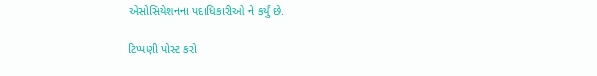એસોસિયેશનના પદાધિકારીઓ ને કર્યું છે.

ટિપ્પણી પોસ્ટ કરો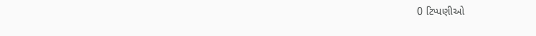0 ટિપ્પણીઓ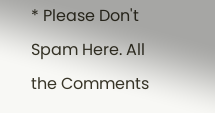* Please Don't Spam Here. All the Comments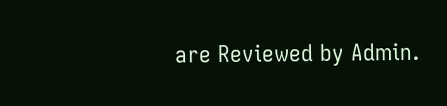are Reviewed by Admin.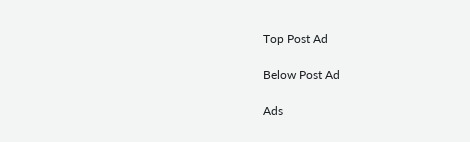Top Post Ad

Below Post Ad

Ads